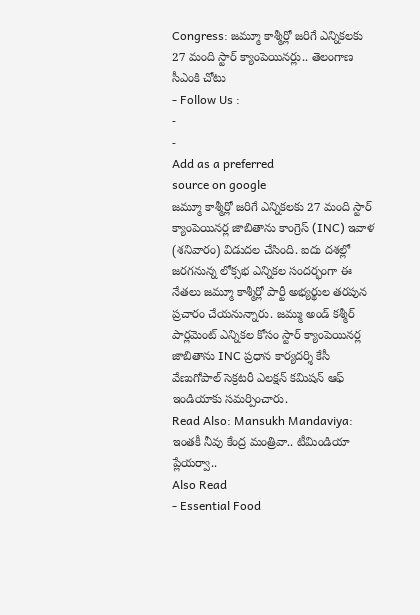Congress: జమ్మూ కాశ్మీర్లో జరిగే ఎన్నికలకు 27 మంది స్టార్ క్యాంపెయినర్లు.. తెలంగాణ సీఎంకి చోటు
- Follow Us :
-
-
Add as a preferred
source on google
జమ్మూ కాశ్మీర్లో జరిగే ఎన్నికలకు 27 మంది స్టార్ క్యాంపెయినర్ల జాబితాను కాంగ్రెస్ (INC) ఇవాళ (శనివారం) విడుదల చేసింది. ఐదు దశల్లో జరగనున్న లోక్సభ ఎన్నికల సందర్భంగా ఈ నేతలు జమ్మూ కాశ్మీర్లో పార్టీ అభ్యర్థుల తరపున ప్రచారం చేయనున్నారు. జమ్ము అండ్ కశ్మీర్ పార్లమెంట్ ఎన్నికల కోసం స్టార్ క్యాంపెయినర్ల జాబితాను INC ప్రధాన కార్యదర్శి కేసీ వేణుగోపాల్ సెక్రటరీ ఎలక్షన్ కమిషన్ ఆఫ్ ఇండియాకు సమర్పించారు.
Read Also: Mansukh Mandaviya: ఇంతకీ నీవు కేంద్ర మంత్రివా.. టీమిండియా ప్లేయర్వా..
Also Read
- Essential Food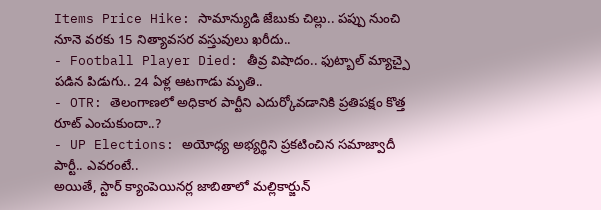Items Price Hike: సామాన్యుడి జేబుకు చిల్లు.. పప్పు నుంచి నూనె వరకు 15 నిత్యావసర వస్తువులు ఖరీదు..
- Football Player Died: తీవ్ర విషాదం.. ఫుట్బాల్ మ్యాచ్పై పడిన పిడుగు.. 24 ఏళ్ల ఆటగాడు మృతి..
- OTR: తెలంగాణలో అధికార పార్టీని ఎదుర్కోవడానికి ప్రతిపక్షం కొత్త రూట్ ఎంచుకుందా..?
- UP Elections: అయోధ్య అభ్యర్థిని ప్రకటించిన సమాజ్వాదీ పార్టీ.. ఎవరంటే..
అయితే, స్టార్ క్యాంపెయినర్ల జాబితాలో మల్లికార్జున్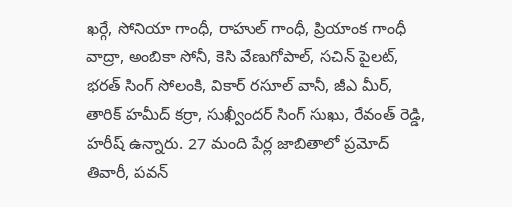ఖర్గే, సోనియా గాంధీ, రాహుల్ గాంధీ, ప్రియాంక గాంధీ వాద్రా, అంబికా సోనీ, కెసి వేణుగోపాల్, సచిన్ పైలట్, భరత్ సింగ్ సోలంకి, వికార్ రసూల్ వానీ, జీఎ మీర్, తారిక్ హమీద్ కర్రా, సుఖ్వీందర్ సింగ్ సుఖు, రేవంత్ రెడ్డి, హరీష్ ఉన్నారు. 27 మంది పేర్ల జాబితాలో ప్రమోద్ తివారీ, పవన్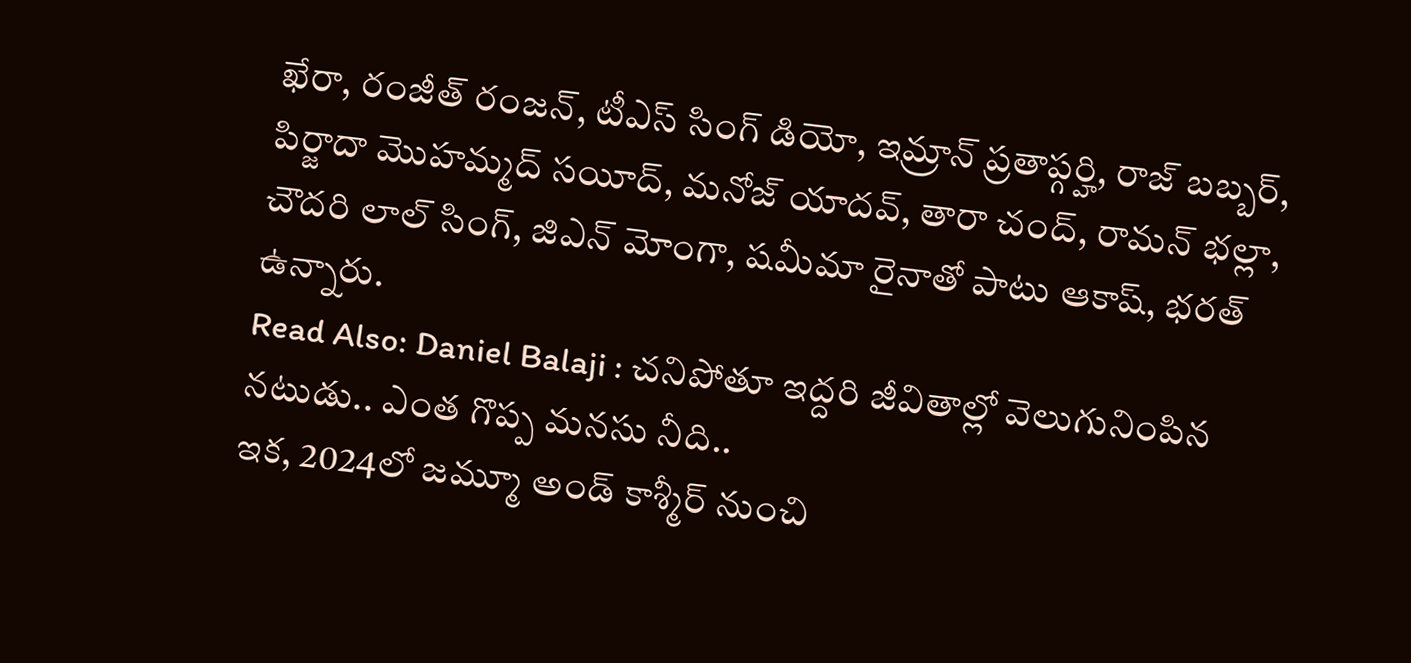ఖేరా, రంజీత్ రంజన్, టీఎస్ సింగ్ డియో, ఇమ్రాన్ ప్రతాప్గర్హి, రాజ్ బబ్బర్, పిర్జాదా మొహమ్మద్ సయీద్, మనోజ్ యాదవ్, తారా చంద్, రామన్ భల్లా, చౌదరి లాల్ సింగ్, జిఎన్ మోంగా, షమీమా రైనాతో పాటు ఆకాష్, భరత్ ఉన్నారు.
Read Also: Daniel Balaji : చనిపోతూ ఇద్దరి జీవితాల్లో వెలుగునింపిన నటుడు.. ఎంత గొప్ప మనసు నీది..
ఇక, 2024లో జమ్మూ అండ్ కాశ్మీర్ నుంచి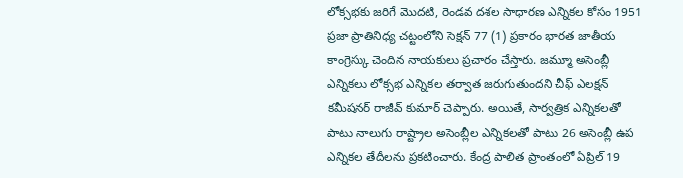లోక్సభకు జరిగే మొదటి, రెండవ దశల సాధారణ ఎన్నికల కోసం 1951 ప్రజా ప్రాతినిధ్య చట్టంలోని సెక్షన్ 77 (1) ప్రకారం భారత జాతీయ కాంగ్రెస్కు చెందిన నాయకులు ప్రచారం చేస్తారు. జమ్మూ అసెంబ్లీ ఎన్నికలు లోక్సభ ఎన్నికల తర్వాత జరుగుతుందని చీఫ్ ఎలక్షన్ కమీషనర్ రాజీవ్ కుమార్ చెప్పారు. అయితే, సార్వత్రిక ఎన్నికలతో పాటు నాలుగు రాష్ట్రాల అసెంబ్లీల ఎన్నికలతో పాటు 26 అసెంబ్లీ ఉప ఎన్నికల తేదీలను ప్రకటించారు. కేంద్ర పాలిత ప్రాంతంలో ఏప్రిల్ 19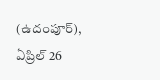(ఉదంపూర్), ఏప్రిల్ 26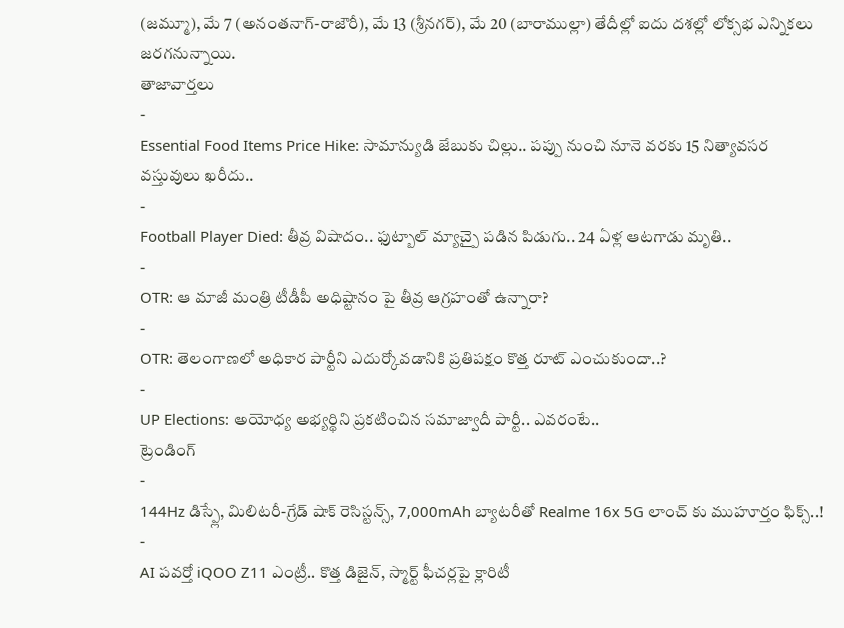(జమ్మూ), మే 7 (అనంతనాగ్-రాజౌరీ), మే 13 (శ్రీనగర్), మే 20 (బారాముల్లా) తేదీల్లో ఐదు దశల్లో లోక్సభ ఎన్నికలు జరగనున్నాయి.
తాజావార్తలు
-
Essential Food Items Price Hike: సామాన్యుడి జేబుకు చిల్లు.. పప్పు నుంచి నూనె వరకు 15 నిత్యావసర వస్తువులు ఖరీదు..
-
Football Player Died: తీవ్ర విషాదం.. ఫుట్బాల్ మ్యాచ్పై పడిన పిడుగు.. 24 ఏళ్ల ఆటగాడు మృతి..
-
OTR: ఆ మాజీ మంత్రి టీడీపీ అధిష్టానం పై తీవ్ర ఆగ్రహంతో ఉన్నారా?
-
OTR: తెలంగాణలో అధికార పార్టీని ఎదుర్కోవడానికి ప్రతిపక్షం కొత్త రూట్ ఎంచుకుందా..?
-
UP Elections: అయోధ్య అభ్యర్థిని ప్రకటించిన సమాజ్వాదీ పార్టీ.. ఎవరంటే..
ట్రెండింగ్
-
144Hz డిస్ప్లే, మిలిటరీ-గ్రేడ్ షాక్ రెసిస్టన్స్, 7,000mAh బ్యాటరీతో Realme 16x 5G లాంచ్ కు ముహూర్తం ఫిక్స్..!
-
AI పవర్తో iQOO Z11 ఎంట్రీ.. కొత్త డిజైన్, స్మార్ట్ ఫీచర్లపై క్లారిటీ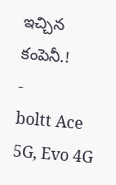ఇచ్చిన కంపెనీ.!
-
boltt Ace 5G, Evo 4G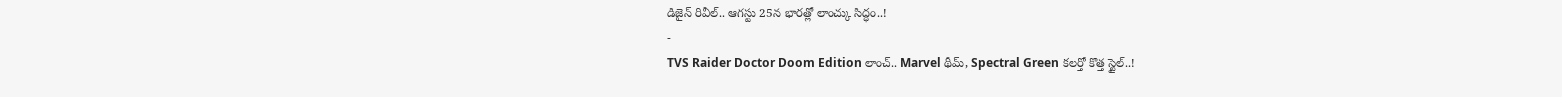డిజైన్ రివీల్.. ఆగస్టు 25న భారత్లో లాంచ్కు సిద్ధం..!
-
TVS Raider Doctor Doom Edition లాంచ్.. Marvel థీమ్, Spectral Green కలర్తో కొత్త స్టైల్..!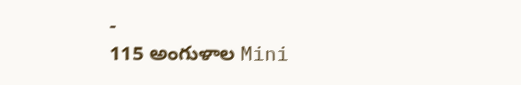-
115 అంగుళాల Mini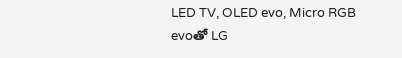LED TV, OLED evo, Micro RGB evoతో LG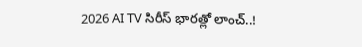2026 AI TV సిరీస్ భారత్లో లాంచ్..!